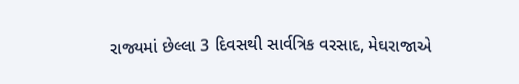રાજ્યમાં છેલ્લા 3 દિવસથી સાર્વત્રિક વરસાદ, મેઘરાજાએ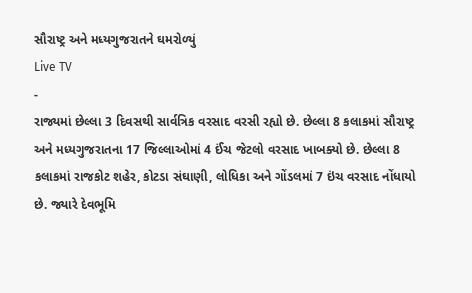સૌરાષ્ટ્ર અને મધ્યગુજરાતને ઘમરોળ્યું
Live TV
-
રાજ્યમાં છેલ્લા 3 દિવસથી સાર્વત્રિક વરસાદ વરસી રહ્યો છે. છેલ્લા 8 કલાકમાં સૌરાષ્ટ્ર અને મધ્યગુજરાતના 17 જિલ્લાઓમાં 4 ઈંચ જેટલો વરસાદ ખાબક્યો છે. છેલ્લા 8 કલાકમાં રાજકોટ શહેર, કોટડા સંઘાણી, લોધિકા અને ગોંડલમાં 7 ઇંચ વરસાદ નોંધાયો છે. જ્યારે દેવભૂમિ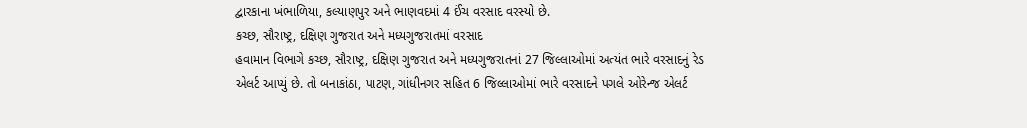દ્વારકાના ખંભાળિયા, કલ્યાણપુર અને ભાણવદમાં 4 ઈંચ વરસાદ વરસ્યો છે.
કચ્છ, સૌરાષ્ટ્ર, દક્ષિણ ગુજરાત અને મધ્યગુજરાતમાં વરસાદ
હવામાન વિભાગે કચ્છ, સૌરાષ્ટ્ર, દક્ષિણ ગુજરાત અને મધ્યગુજરાતનાં 27 જિલ્લાઓમાં અત્યંત ભારે વરસાદનું રેડ એલર્ટ આપ્યું છે. તો બનાકાંઠા, પાટણ, ગાંધીનગર સહિત 6 જિલ્લાઓમાં ભારે વરસાદને પગલે ઓરેન્જ એલર્ટ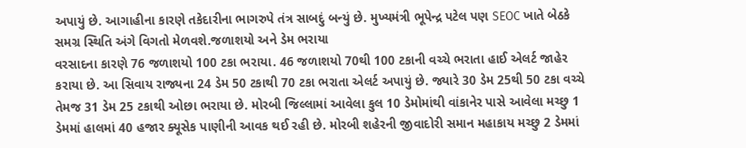અપાયું છે. આગાહીના કારણે તકેદારીના ભાગરુપે તંત્ર સાબદું બન્યું છે. મુખ્યમંત્રી ભૂપેન્દ્ર પટેલ પણ SEOC ખાતે બેઠકે સમગ્ર સ્થિતિ અંગે વિગતો મેળવશે.જળાશયો અને ડેમ ભરાયા
વરસાદના કારણે 76 જળાશયો 100 ટકા ભરાયા. 46 જળાશયો 70થી 100 ટકાની વચ્ચે ભરાતા હાઈ એલર્ટ જાહેર કરાયા છે. આ સિવાય રાજ્યના 24 ડેમ 50 ટકાથી 70 ટકા ભરાતા એલર્ટ અપાયું છે. જ્યારે 30 ડેમ 25થી 50 ટકા વચ્ચે તેમજ 31 ડેમ 25 ટકાથી ઓછા ભરાયા છે. મોરબી જિલ્લામાં આવેલા કુલ 10 ડેમોમાંથી વાંકાનેર પાસે આવેલા મચ્છુ 1 ડેમમાં હાલમાં 40 હજાર ક્યૂસેક પાણીની આવક થઈ રહી છે. મોરબી શહેરની જીવાદોરી સમાન મહાકાય મચ્છુ 2 ડેમમાં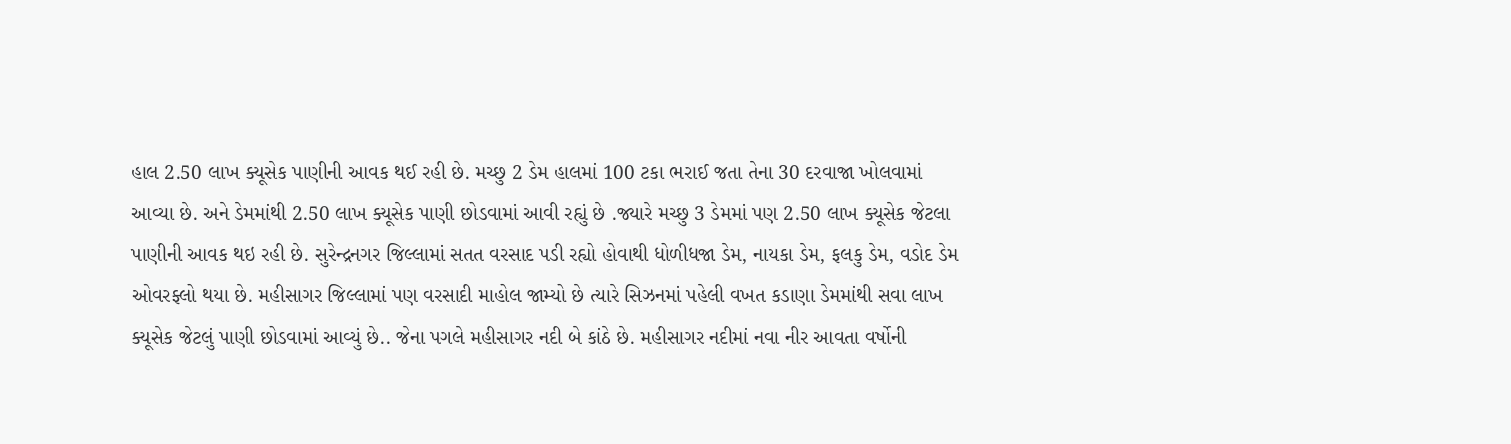હાલ 2.50 લાખ ક્યૂસેક પાણીની આવક થઈ રહી છે. મચ્છુ 2 ડેમ હાલમાં 100 ટકા ભરાઈ જતા તેના 30 દરવાજા ખોલવામાં આવ્યા છે. અને ડેમમાંથી 2.50 લાખ ક્યૂસેક પાણી છોડવામાં આવી રહ્યું છે .જ્યારે મચ્છુ 3 ડેમમાં પણ 2.50 લાખ ક્યૂસેક જેટલા પાણીની આવક થઇ રહી છે. સુરેન્દ્રનગર જિલ્લામાં સતત વરસાદ પડી રહ્યો હોવાથી ધોળીધજા ડેમ, નાયકા ડેમ, ફલકુ ડેમ, વડોદ ડેમ ઓવરફ્લો થયા છે. મહીસાગર જિલ્લામાં પણ વરસાદી માહોલ જામ્યો છે ત્યારે સિઝનમાં પહેલી વખત કડાણા ડેમમાંથી સવા લાખ ક્યૂસેક જેટલું પાણી છોડવામાં આવ્યું છે.. જેના પગલે મહીસાગર નદી બે કાંઠે છે. મહીસાગર નદીમાં નવા નીર આવતા વર્ષોની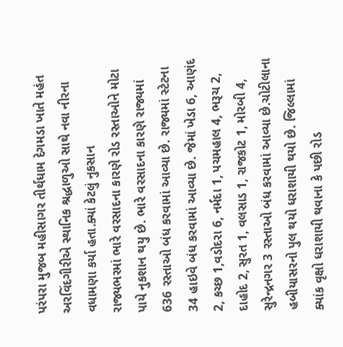પરંપરા મુજબ મહીસાગર તીર્થધામ દેગમડા ખાતે મહંત અરવિંદગીરીએ સ્થાનિક શ્રદ્ધાળુઓ સાથે નવા નીરના વધામણા કર્યા હતા.ક્યાં કેટલું નુકસાન
રાજ્યભરમાં ભારે વરસાદના કારણે રોડ રસ્તાઓને મોટા પાયે નુકશાન થયુ છે. ભારે વરસાદના કારણે રાજ્યમાં 636 રસ્તાઓ બંધ કરવામાં આવ્યા છે. રાજ્યમાં સ્ટેટના 34 હાઇવે બંધ કરવામાં આવ્યા છે. જેમાં ખેડા 6, આણંદ 2, કચ્છ 1,વડોદરા 6, નર્મદા 1, પચમહાલ 4, ભરૂચ 2, દાહોદ 2, સુરત 1, વલસાડ 1, રાજકોટ 1, મોરબી 4, સુરેન્દ્રનગર 3 રસ્તાઓ બંધ કરવામાં આવ્યા છે.ચોટીલાના હબીયાસરનો પુલ થયો ધરાશાયી થયો છે. જિલ્લામાં ક્યાંક વૃક્ષો ધરાશાયી થવાના કે પછી રોડ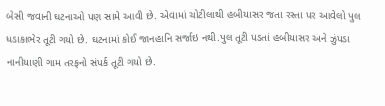બેસી જવાની ઘટનાઓ પણ સામે આવી છે. એવામાં ચોટીલાથી હબીયાસર જતા રસ્તા પર આવેલો પુલ ધડાકાભેર તૂટી ગયો છે. ઘટનામાં કોઈ જાનહાનિ સર્જાઇ નથી.પુલ તૂટી પડતાં હબીયાસર અને ઝુંપડા નાનીયાણી ગામ તરફનો સંપર્ક તૂટી ગયો છે.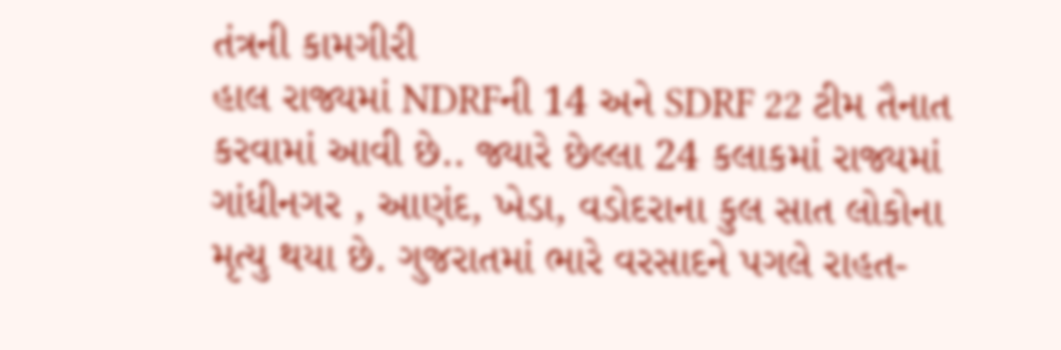તંત્રની કામગીરી
હાલ રાજ્યમાં NDRFની 14 અને SDRF 22 ટીમ તૈનાત કરવામાં આવી છે.. જ્યારે છેલ્લા 24 કલાકમાં રાજ્યમાં ગાંધીનગર , આણંદ, ખેડા, વડોદરાના કુલ સાત લોકોના મૃત્યુ થયા છે. ગુજરાતમાં ભારે વરસાદને પગલે રાહત-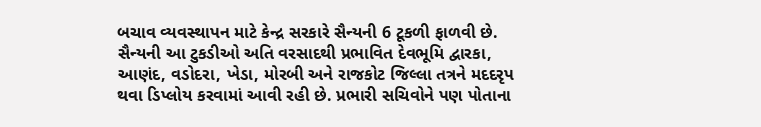બચાવ વ્યવસ્થાપન માટે કેન્દ્ર સરકારે સૈન્યની 6 ટૂકળી ફાળવી છે. સૈન્યની આ ટુકડીઓ અતિ વરસાદથી પ્રભાવિત દેવભૂમિ દ્વારકા, આણંદ, વડોદરા, ખેડા, મોરબી અને રાજકોટ જિલ્લા તત્રને મદદરૃપ થવા ડિપ્લોય કરવામાં આવી રહી છે. પ્રભારી સચિવોને પણ પોતાના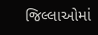જિલ્લાઓમાં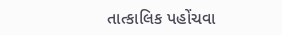તાત્કાલિક પહોંચવા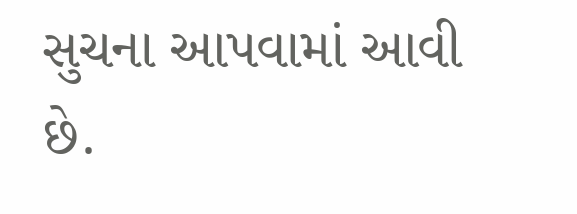સુચના આપવામાં આવી છે.